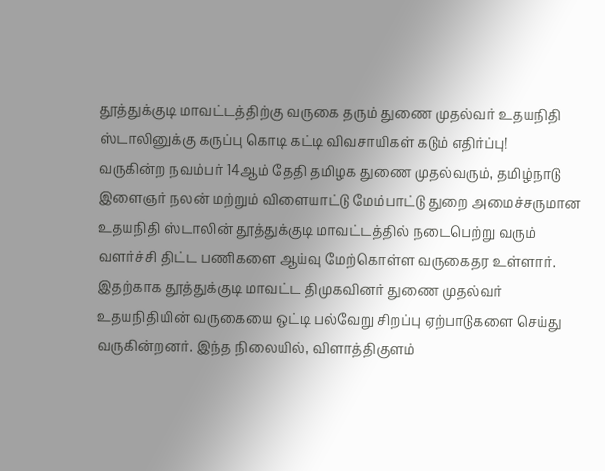தூத்துக்குடி மாவட்டத்திற்கு வருகை தரும் துணை முதல்வர் உதயநிதி ஸ்டாலினுக்கு கருப்பு கொடி கட்டி விவசாயிகள் கடும் எதிர்ப்பு!
வருகின்ற நவம்பர் 14ஆம் தேதி தமிழக துணை முதல்வரும், தமிழ்நாடு இளைஞர் நலன் மற்றும் விளையாட்டு மேம்பாட்டு துறை அமைச்சருமான உதயநிதி ஸ்டாலின் தூத்துக்குடி மாவட்டத்தில் நடைபெற்று வரும் வளர்ச்சி திட்ட பணிகளை ஆய்வு மேற்கொள்ள வருகைதர உள்ளார். இதற்காக தூத்துக்குடி மாவட்ட திமுகவினர் துணை முதல்வர் உதயநிதியின் வருகையை ஒட்டி பல்வேறு சிறப்பு ஏற்பாடுகளை செய்து வருகின்றனர். இந்த நிலையில், விளாத்திகுளம்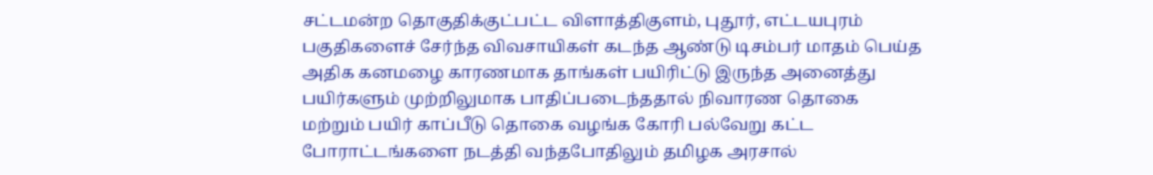சட்டமன்ற தொகுதிக்குட்பட்ட விளாத்திகுளம், புதூர், எட்டயபுரம் பகுதிகளைச் சேர்ந்த விவசாயிகள் கடந்த ஆண்டு டிசம்பர் மாதம் பெய்த அதிக கனமழை காரணமாக தாங்கள் பயிரிட்டு இருந்த அனைத்து பயிர்களும் முற்றிலுமாக பாதிப்படைந்ததால் நிவாரண தொகை மற்றும் பயிர் காப்பீடு தொகை வழங்க கோரி பல்வேறு கட்ட போராட்டங்களை நடத்தி வந்தபோதிலும் தமிழக அரசால்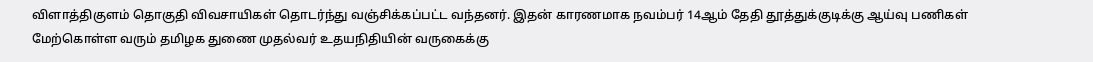விளாத்திகுளம் தொகுதி விவசாயிகள் தொடர்ந்து வஞ்சிக்கப்பட்ட வந்தனர். இதன் காரணமாக நவம்பர் 14ஆம் தேதி தூத்துக்குடிக்கு ஆய்வு பணிகள் மேற்கொள்ள வரும் தமிழக துணை முதல்வர் உதயநிதியின் வருகைக்கு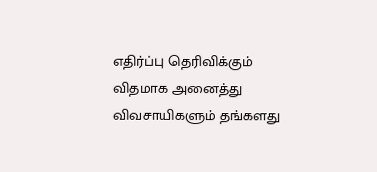எதிர்ப்பு தெரிவிக்கும் விதமாக அனைத்து விவசாயிகளும் தங்களது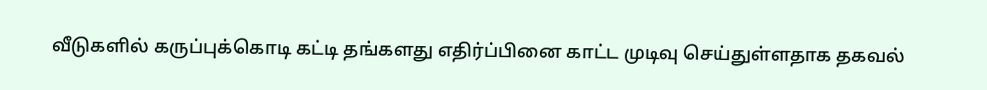வீடுகளில் கருப்புக்கொடி கட்டி தங்களது எதிர்ப்பினை காட்ட முடிவு செய்துள்ளதாக தகவல்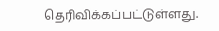தெரிவிக்கப்பட்டுள்ளது.